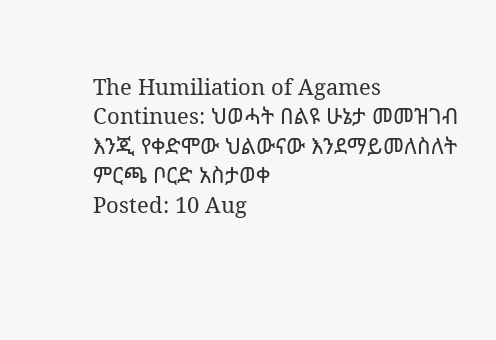The Humiliation of Agames Continues: ህወሓት በልዩ ሁኔታ መመዝገብ እንጂ የቀድሞው ህልውናው እንደማይመለስለት ምርጫ ቦርድ አስታወቀ
Posted: 10 Aug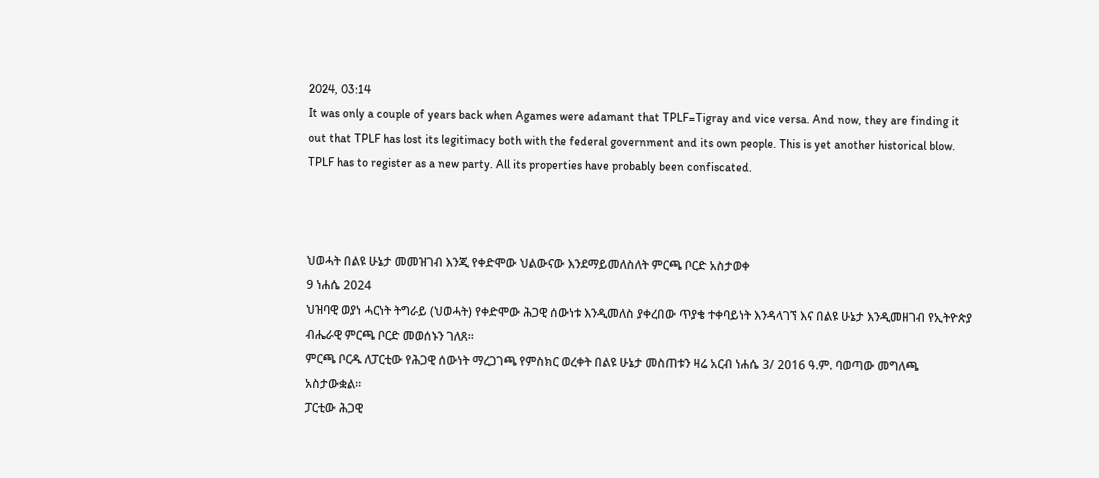2024, 03:14
It was only a couple of years back when Agames were adamant that TPLF=Tigray and vice versa. And now, they are finding it out that TPLF has lost its legitimacy both with the federal government and its own people. This is yet another historical blow. TPLF has to register as a new party. All its properties have probably been confiscated.



ህወሓት በልዩ ሁኔታ መመዝገብ እንጂ የቀድሞው ህልውናው እንደማይመለስለት ምርጫ ቦርድ አስታወቀ
9 ነሐሴ 2024
ህዝባዊ ወያነ ሓርነት ትግራይ (ህወሓት) የቀድሞው ሕጋዊ ሰውነቱ እንዲመለስ ያቀረበው ጥያቄ ተቀባይነት እንዳላገኘ እና በልዩ ሁኔታ እንዲመዘገብ የኢትዮጵያ ብሔራዊ ምርጫ ቦርድ መወሰኑን ገለጸ።
ምርጫ ቦርዱ ለፓርቲው የሕጋዊ ሰውነት ማረጋገጫ የምስክር ወረቀት በልዩ ሁኔታ መስጠቱን ዛሬ አርብ ነሐሴ 3/ 2016 ዓ.ም. ባወጣው መግለጫ አስታውቋል።
ፓርቲው ሕጋዊ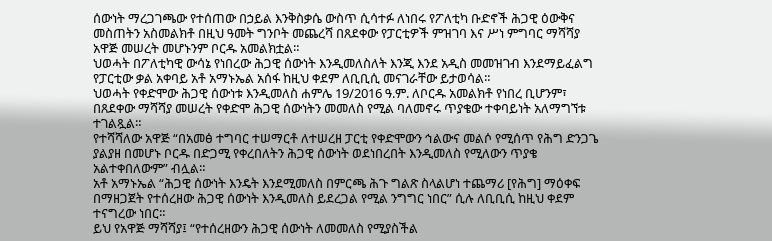ሰውነት ማረጋገጫው የተሰጠው በኃይል እንቅስቃሴ ውስጥ ሲሳተፉ ለነበሩ የፖለቲካ ቡድኖች ሕጋዊ ዕውቅና መስጠትን አስመልክቶ በዚህ ዓመት ግንቦት መጨረሻ በጸደቀው የፓርቲዎች ምዝገባ እና ሥነ ምግባር ማሻሻያ አዋጅ መሠረት መሆኑንም ቦርዱ አመልክቷል።
ህወሓት በፖለቲካዊ ውሳኔ የነበረው ሕጋዊ ሰውነት እንዲመለስለት እንጂ እንደ አዲስ መመዝገብ እንደማይፈልግ የፓርቲው ቃል አቀባይ አቶ አማኑኤል አሰፋ ከዚህ ቀደም ለቢቢሲ መናገራቸው ይታወሳል።
ህወሓት የቀድሞው ሕጋዊ ሰውነቱ እንዲመለስ ሐምሌ 19/2016 ዓ.ም. ለቦርዱ አመልክቶ የነበረ ቢሆንም፣ በጸደቀው ማሻሻያ መሠረት የቀድሞ ሕጋዊ ሰውነትን መመለስ የሚል ባለመኖሩ ጥያቄው ተቀባይነት አለማግኘቱ ተገልጿል።
የተሻሻለው አዋጅ “በአመፅ ተግባር ተሠማርቶ ለተሠረዘ ፓርቲ የቀድሞውን ኅልውና መልሶ የሚሰጥ የሕግ ድንጋጌ ያልያዘ በመሆኑ ቦርዱ በድጋሚ የቀረበለትን ሕጋዊ ሰውነት ወደነበረበት እንዲመለስ የሚለውን ጥያቄ አልተቀበለውም” ብሏል።
አቶ አማኑኤል “ሕጋዊ ሰውነት እንዴት እንደሚመለስ በምርጫ ሕጉ ግልጽ ስላልሆነ ተጨማሪ [የሕግ] ማዕቀፍ በማዘጋጀት የተሰረዘው ሕጋዊ ሰውነት እንዲመለስ ይደረጋል የሚል ንግግር ነበር” ሲሉ ለቢቢሲ ከዚህ ቀደም ተናግረው ነበር።
ይህ የአዋጅ ማሻሻያ፤ “የተሰረዘውን ሕጋዊ ሰውነት ለመመለስ የሚያስችል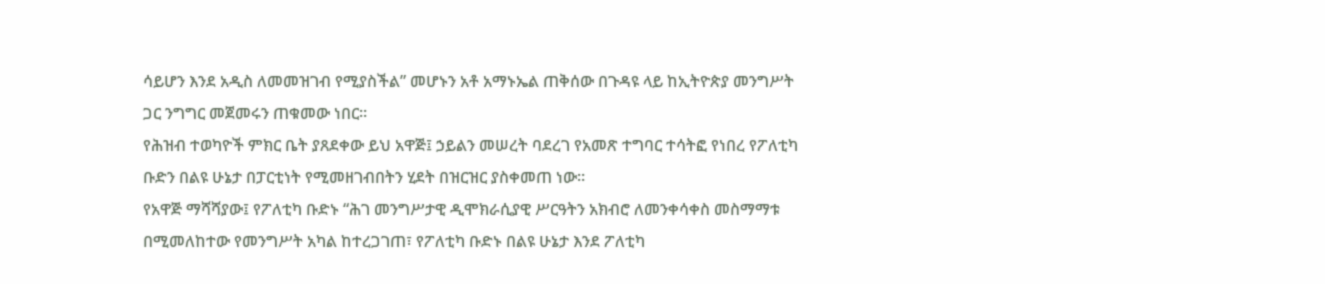ሳይሆን እንደ አዲስ ለመመዝገብ የሚያስችል” መሆኑን አቶ አማኑኤል ጠቅሰው በጉዳዩ ላይ ከኢትዮጵያ መንግሥት ጋር ንግግር መጀመሩን ጠቁመው ነበር።
የሕዝብ ተወካዮች ምክር ቤት ያጸደቀው ይህ አዋጅ፤ ኃይልን መሠረት ባደረገ የአመጽ ተግባር ተሳትፎ የነበረ የፖለቲካ ቡድን በልዩ ሁኔታ በፓርቲነት የሚመዘገብበትን ሂደት በዝርዝር ያስቀመጠ ነው።
የአዋጅ ማሻሻያው፤ የፖለቲካ ቡድኑ “ሕገ መንግሥታዊ ዲሞክራሲያዊ ሥርዓትን አክብሮ ለመንቀሳቀስ መስማማቱ በሚመለከተው የመንግሥት አካል ከተረጋገጠ፣ የፖለቲካ ቡድኑ በልዩ ሁኔታ እንደ ፖለቲካ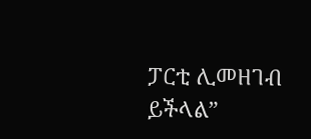ፓርቲ ሊመዘገብ ይችላል”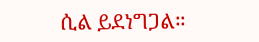ሲል ይደነግጋል።